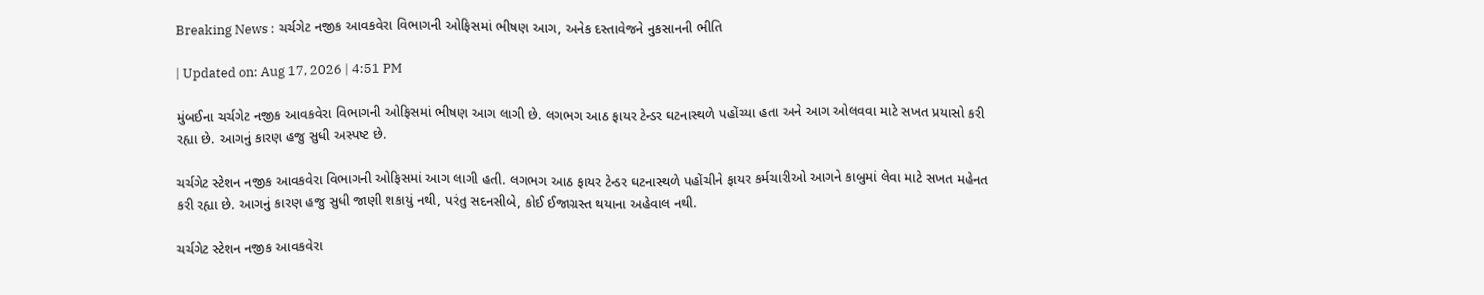Breaking News : ચર્ચગેટ નજીક આવકવેરા વિભાગની ઓફિસમાં ભીષણ આગ, અનેક દસ્તાવેજને નુકસાનની ભીતિ

| Updated on: Aug 17, 2026 | 4:51 PM

મુંબઈના ચર્ચગેટ નજીક આવકવેરા વિભાગની ઓફિસમાં ભીષણ આગ લાગી છે. લગભગ આઠ ફાયર ટેન્ડર ઘટનાસ્થળે પહોંચ્યા હતા અને આગ ઓલવવા માટે સખત પ્રયાસો કરી રહ્યા છે. આગનું કારણ હજુ સુધી અસ્પષ્ટ છે.

ચર્ચગેટ સ્ટેશન નજીક આવકવેરા વિભાગની ઓફિસમાં આગ લાગી હતી. લગભગ આઠ ફાયર ટેન્ડર ઘટનાસ્થળે પહોંચીને ફાયર કર્મચારીઓ આગને કાબુમાં લેવા માટે સખત મહેનત કરી રહ્યા છે. આગનું કારણ હજુ સુધી જાણી શકાયું નથી, પરંતુ સદનસીબે, કોઈ ઈજાગ્રસ્ત થયાના અહેવાલ નથી.

ચર્ચગેટ સ્ટેશન નજીક આવકવેરા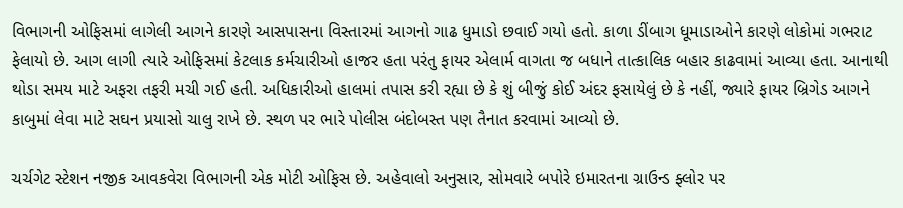વિભાગની ઓફિસમાં લાગેલી આગને કારણે આસપાસના વિસ્તારમાં આગનો ગાઢ ધુમાડો છવાઈ ગયો હતો. કાળા ડીંબાગ ધૂમાડાઓને કારણે લોકોમાં ગભરાટ ફેલાયો છે. આગ લાગી ત્યારે ઓફિસમાં કેટલાક કર્મચારીઓ હાજર હતા પરંતુ ફાયર એલાર્મ વાગતા જ બધાને તાત્કાલિક બહાર કાઢવામાં આવ્યા હતા. આનાથી થોડા સમય માટે અફરા તફરી મચી ગઈ હતી. અધિકારીઓ હાલમાં તપાસ કરી રહ્યા છે કે શું બીજું કોઈ અંદર ફસાયેલું છે કે નહીં, જ્યારે ફાયર બ્રિગેડ આગને કાબુમાં લેવા માટે સઘન પ્રયાસો ચાલુ રાખે છે. સ્થળ પર ભારે પોલીસ બંદોબસ્ત પણ તૈનાત કરવામાં આવ્યો છે.

ચર્ચગેટ સ્ટેશન નજીક આવકવેરા વિભાગની એક મોટી ઓફિસ છે. અહેવાલો અનુસાર, સોમવારે બપોરે ઇમારતના ગ્રાઉન્ડ ફ્લોર પર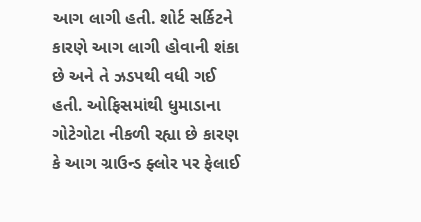આગ લાગી હતી. શોર્ટ સર્કિટને કારણે આગ લાગી હોવાની શંકા છે અને તે ઝડપથી વધી ગઈ હતી. ઓફિસમાંથી ધુમાડાના ગોટેગોટા નીકળી રહ્યા છે કારણ કે આગ ગ્રાઉન્ડ ફ્લોર પર ફેલાઈ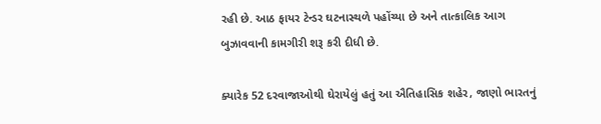રહી છે. આઠ ફાયર ટેન્ડર ઘટનાસ્થળે પહોંચ્યા છે અને તાત્કાલિક આગ બુઝાવવાની કામગીરી શરૂ કરી દીધી છે.

ક્યારેક 52 દરવાજાઓથી ઘેરાયેલું હતું આ ઐતિહાસિક શહેર, જાણો ભારતનું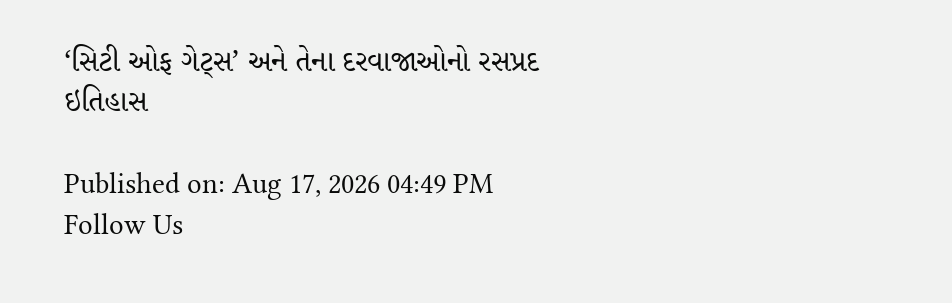‘સિટી ઓફ ગેટ્સ’ અને તેના દરવાજાઓનો રસપ્રદ ઇતિહાસ

Published on: Aug 17, 2026 04:49 PM
Follow Us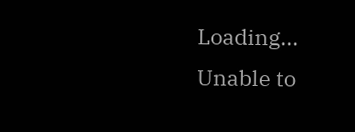Loading...
Unable to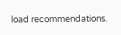load recommendations.